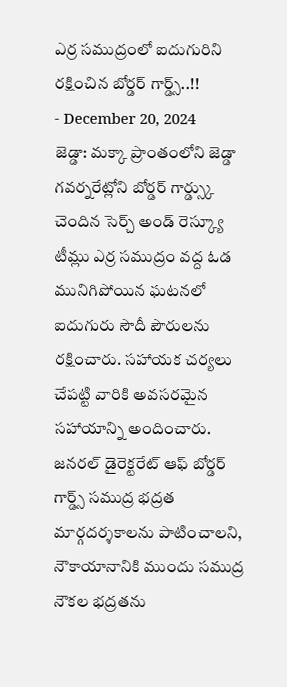ఎర్ర సముద్రంలో ఐదుగురిని రక్షించిన బోర్డర్ గార్డ్స్..!!
- December 20, 2024
జెడ్డా: మక్కా ప్రాంతంలోని జెడ్డా గవర్నరేట్లోని బోర్డర్ గార్డ్స్కు చెందిన సెర్చ్ అండ్ రెస్క్యూ టీమ్లు ఎర్ర సముద్రం వద్ద ఓడ మునిగిపోయిన ఘటనలో ఐదుగురు సౌదీ పౌరులను రక్షించారు. సహాయక చర్యలు చేపట్టి వారికి అవసరమైన సహాయాన్ని అందించారు. జనరల్ డైరెక్టరేట్ ఆఫ్ బోర్డర్ గార్డ్స్ సముద్ర భద్రత మార్గదర్శకాలను పాటించాలని, నౌకాయానానికి ముందు సముద్ర నౌకల భద్రతను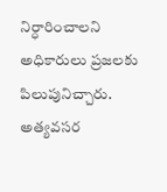నిర్ధారించాలని అధికారులు ప్రజలకు పిలుపునిచ్చారు. అత్యవసర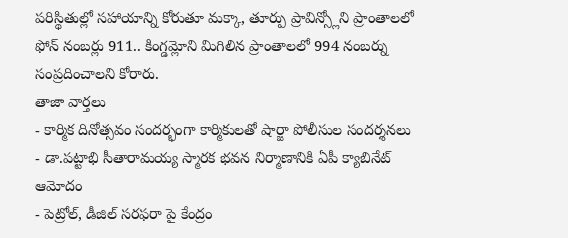పరిస్థితుల్లో సహాయాన్ని కోరుతూ మక్కా, తూర్పు ప్రావిన్స్లోని ప్రాంతాలలో ఫోన్ నంబర్లు 911.. కింగ్డమ్లోని మిగిలిన ప్రాంతాలలో 994 నంబర్ను సంప్రదించాలని కోరారు.
తాజా వార్తలు
- కార్మిక దినోత్సవం సందర్భంగా కార్మికులతో షార్జా పోలీసుల సందర్శనలు
- డా.పట్టాభి సీతారామయ్య స్మారక భవన నిర్మాణానికి ఏపీ క్యాబినేట్ ఆమోదం
- పెట్రోల్, డీజిల్ సరఫరా పై కేంద్రం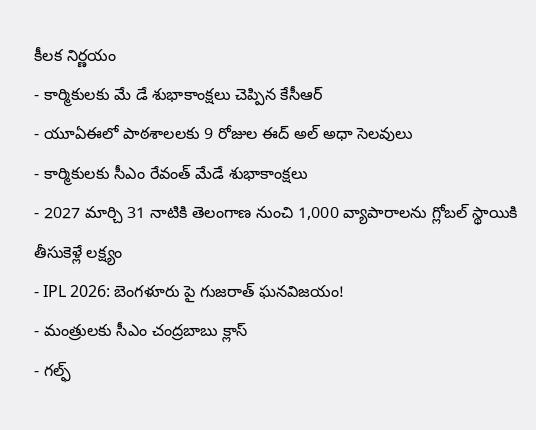కీలక నిర్ణయం
- కార్మికులకు మే డే శుభాకాంక్షలు చెప్పిన కేసీఆర్
- యూఏఈలో పాఠశాలలకు 9 రోజుల ఈద్ అల్ అధా సెలవులు
- కార్మికులకు సీఎం రేవంత్ మేడే శుభాకాంక్షలు
- 2027 మార్చి 31 నాటికి తెలంగాణ నుంచి 1,000 వ్యాపారాలను గ్లోబల్ స్థాయికి తీసుకెళ్లే లక్ష్యం
- IPL 2026: బెంగళూరు పై గుజరాత్ ఘనవిజయం!
- మంత్రులకు సీఎం చంద్రబాబు క్లాస్
- గల్ఫ్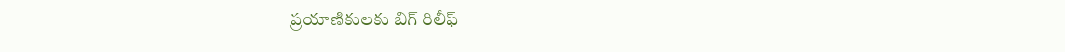ప్రయాణికులకు బిగ్ రిలీఫ్